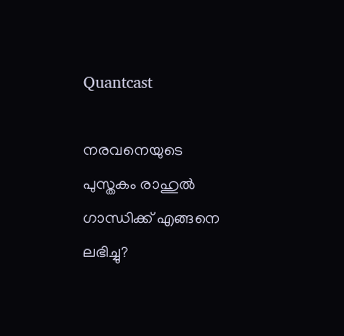Quantcast

നരവനെയുടെ പുസ്തകം രാഹുൽ ഗാന്ധിക്ക് എങ്ങനെ ലഭിച്ചു?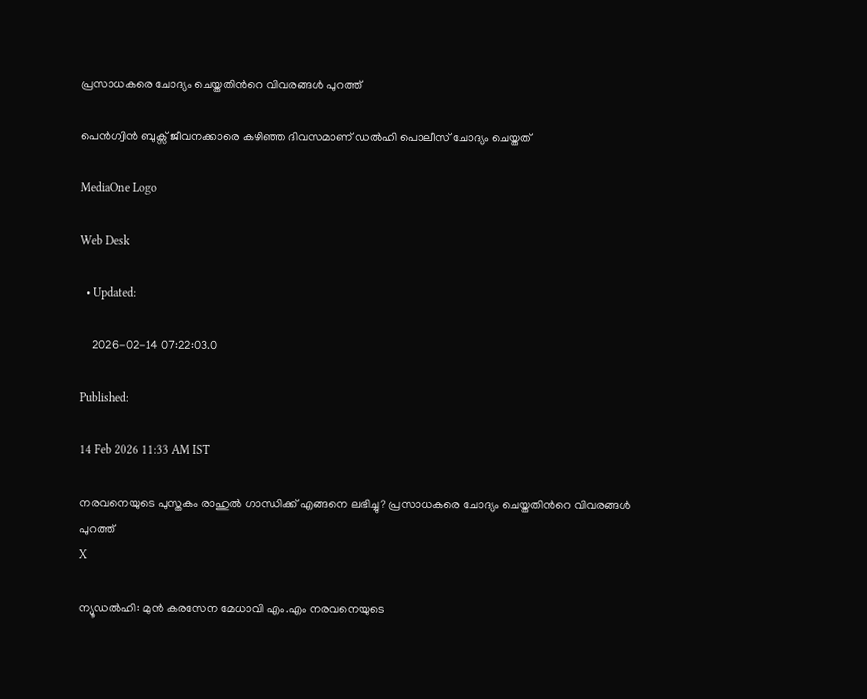പ്രസാധകരെ ചോദ്യം ചെയ്തതിന്‍റെ വിവരങ്ങൾ പുറത്ത്

പെൻഗ്വിൻ ബുക്സ് ജീവനക്കാരെ കഴിഞ്ഞ ദിവസമാണ് ഡൽഹി പൊലീസ് ചോദ്യം ചെയ്തത്

MediaOne Logo

Web Desk

  • Updated:

    2026-02-14 07:22:03.0

Published:

14 Feb 2026 11:33 AM IST

നരവനെയുടെ പുസ്തകം രാഹുൽ ഗാന്ധിക്ക് എങ്ങനെ ലഭിച്ചു? പ്രസാധകരെ ചോദ്യം ചെയ്തതിന്‍റെ വിവരങ്ങൾ പുറത്ത്
X

ന്യൂഡല്‍ഹി: മുന്‍ കരസേന മേധാവി എം.എം നരവനെയുടെ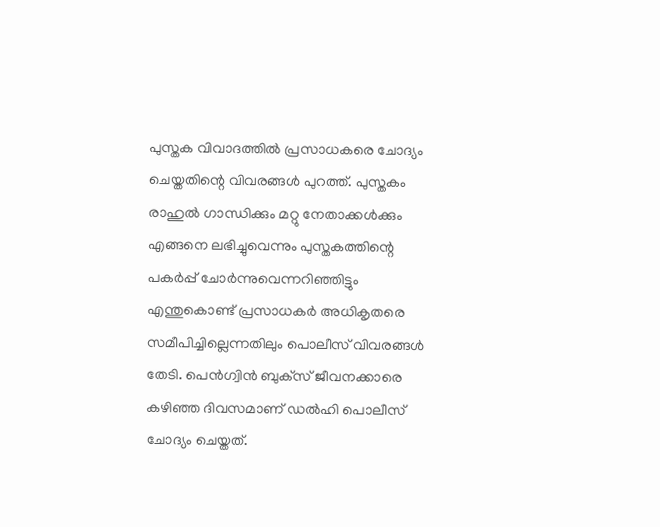പുസ്തക വിവാദത്തില്‍ പ്രസാധകരെ ചോദ്യം ചെയ്തതിന്റെ വിവരങ്ങള്‍ പുറത്ത്. പുസ്തകം രാഹുല്‍ ഗാന്ധിക്കും മറ്റു നേതാക്കള്‍ക്കും എങ്ങനെ ലഭിച്ചുവെന്നും പുസ്തകത്തിന്റെ പകര്‍പ്പ് ചോര്‍ന്നുവെന്നറിഞ്ഞിട്ടും എന്തുകൊണ്ട് പ്രസാധകര്‍ അധികൃതരെ സമീപിച്ചില്ലെന്നതിലും പൊലീസ് വിവരങ്ങള്‍ തേടി. പെന്‍ഗ്വിന്‍ ബുക്‌സ് ജീവനക്കാരെ കഴിഞ്ഞ ദിവസമാണ് ഡല്‍ഹി പൊലീസ് ചോദ്യം ചെയ്തത്.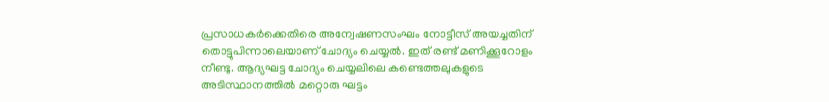പ്രസാധകര്‍ക്കെതിരെ അന്വേഷണസംഘം നോട്ടീസ് അയച്ചതിന് തൊട്ടുപിന്നാലെയാണ് ചോദ്യം ചെയ്യല്‍. ഇത് രണ്ട് മണിക്കൂറോളം നീണ്ടു. ആദ്യഘട്ട ചോദ്യം ചെയ്യലിലെ കണ്ടെത്തലുകളുടെ അടിസ്ഥാനത്തില്‍ മറ്റൊരു ഘട്ടം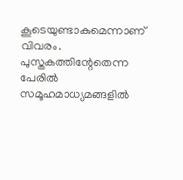കൂടെയുണ്ടാകുമെന്നാണ് വിവരം. പുസ്തകത്തിന്റേതെന്ന പേരില്‍ സമൂഹമാധ്യമങ്ങളില്‍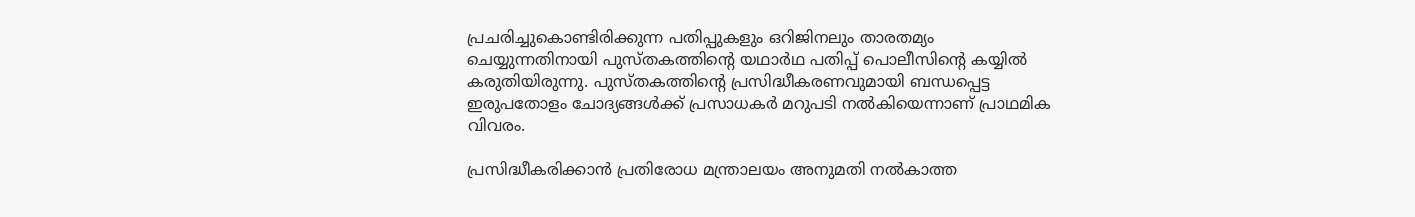പ്രചരിച്ചുകൊണ്ടിരിക്കുന്ന പതിപ്പുകളും ഒറിജിനലും താരതമ്യം ചെയ്യുന്നതിനായി പുസ്തകത്തിന്റെ യഥാര്‍ഥ പതിപ്പ് പൊലീസിന്റെ കയ്യില്‍ കരുതിയിരുന്നു. പുസ്തകത്തിന്റെ പ്രസിദ്ധീകരണവുമായി ബന്ധപ്പെട്ട ഇരുപതോളം ചോദ്യങ്ങള്‍ക്ക് പ്രസാധകര്‍ മറുപടി നല്‍കിയെന്നാണ് പ്രാഥമിക വിവരം.

പ്രസിദ്ധീകരിക്കാന്‍ പ്രതിരോധ മന്ത്രാലയം അനുമതി നല്‍കാത്ത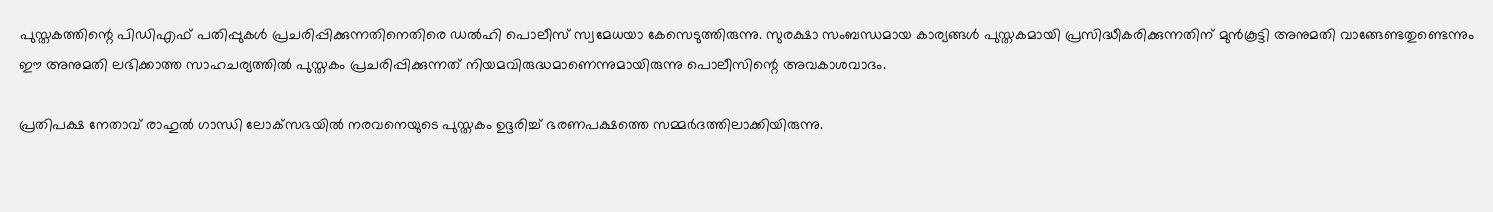പുസ്തകത്തിന്റെ പിഡിഎഫ് പതിപ്പുകള്‍ പ്രചരിപ്പിക്കുന്നതിനെതിരെ ഡല്‍ഹി പൊലീസ് സ്വമേധയാ കേസെടുത്തിരുന്നു. സുരക്ഷാ സംബന്ധമായ കാര്യങ്ങള്‍ പുസ്തകമായി പ്രസിദ്ധീകരിക്കുന്നതിന് മുന്‍കൂട്ടി അനുമതി വാങ്ങേണ്ടതുണ്ടെന്നും ഈ അനുമതി ലഭിക്കാത്ത സാഹചര്യത്തില്‍ പുസ്തകം പ്രചരിപ്പിക്കുന്നത് നിയമവിരുദ്ധമാണെന്നുമായിരുന്നു പൊലീസിന്റെ അവകാശവാദം.

പ്രതിപക്ഷ നേതാവ് രാഹുല്‍ ഗാന്ധി ലോക്‌സഭയില്‍ നരവനെയുടെ പുസ്തകം ഉദ്ദരിച്ച് ഭരണപക്ഷത്തെ സമ്മര്‍ദത്തിലാക്കിയിരുന്നു.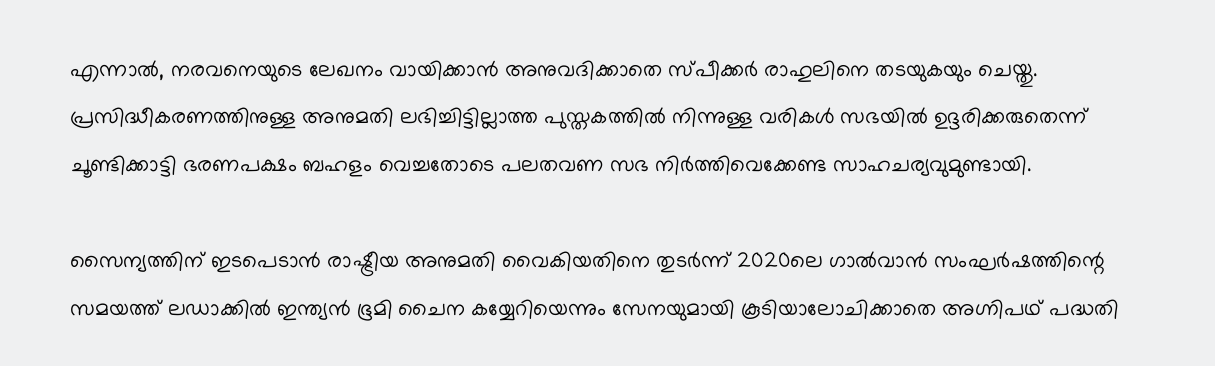എന്നാല്‍, നരവനെയുടെ ലേഖനം വായിക്കാന്‍ അനുവദിക്കാതെ സ്പീക്കര്‍ രാഹുലിനെ തടയുകയും ചെയ്തു. പ്രസിദ്ധീകരണത്തിനുള്ള അനുമതി ലഭിച്ചിട്ടില്ലാത്ത പുസ്തകത്തില്‍ നിന്നുള്ള വരികള്‍ സഭയില്‍ ഉദ്ദരിക്കരുതെന്ന് ചൂണ്ടിക്കാട്ടി ഭരണപക്ഷം ബഹളം വെച്ചതോടെ പലതവണ സഭ നിര്‍ത്തിവെക്കേണ്ട സാഹചര്യവുമുണ്ടായി.

സൈന്യത്തിന് ഇടപെടാന്‍ രാഷ്ട്രീയ അനുമതി വൈകിയതിനെ തുടര്‍ന്ന് 2020ലെ ഗാല്‍വാന്‍ സംഘര്‍ഷത്തിന്റെ സമയത്ത് ലഡാക്കില്‍ ഇന്ത്യന്‍ ഭൂമി ചൈന കയ്യേറിയെന്നും സേനയുമായി കൂടിയാലോചിക്കാതെ അഗ്നിപഥ് പദ്ധതി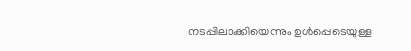നടപ്പിലാക്കിയെന്നും ഉള്‍പ്പെടെയുള്ള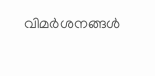വിമര്‍ശനങ്ങള്‍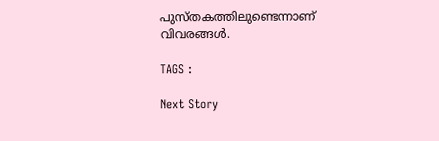പുസ്തകത്തിലുണ്ടെന്നാണ് വിവരങ്ങള്‍.

TAGS :

Next Story